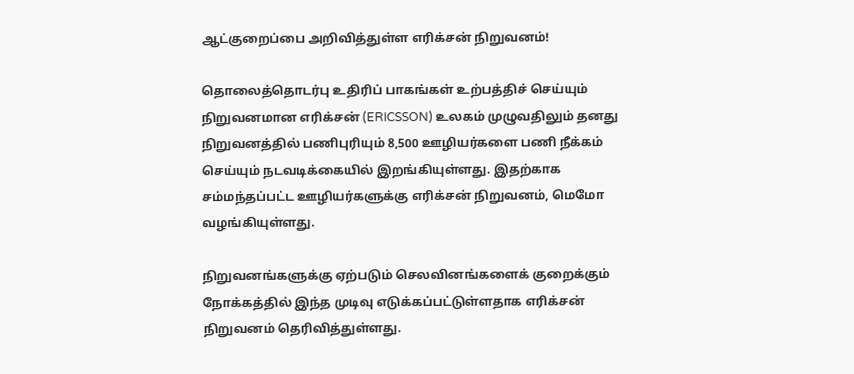ஆட்குறைப்பை அறிவித்துள்ள எரிக்சன் நிறுவனம்!

தொலைத்தொடர்பு உதிரிப் பாகங்கள் உற்பத்திச் செய்யும் நிறுவனமான எரிக்சன் (ERICSSON) உலகம் முழுவதிலும் தனது நிறுவனத்தில் பணிபுரியும் 8,500 ஊழியர்களை பணி நீக்கம் செய்யும் நடவடிக்கையில் இறங்கியுள்ளது. இதற்காக சம்மந்தப்பட்ட ஊழியர்களுக்கு எரிக்சன் நிறுவனம், மெமோ வழங்கியுள்ளது.

நிறுவனங்களுக்கு ஏற்படும் செலவினங்களைக் குறைக்கும் நோக்கத்தில் இந்த முடிவு எடுக்கப்பட்டுள்ளதாக எரிக்சன் நிறுவனம் தெரிவித்துள்ளது.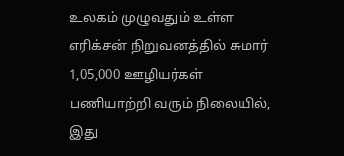உலகம் முழுவதும் உள்ள எரிக்சன் நிறுவனத்தில் சுமார் 1,05,000 ஊழியர்கள் பணியாற்றி வரும் நிலையில், இது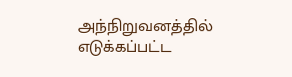அந்நிறுவனத்தில் எடுக்கப்பட்ட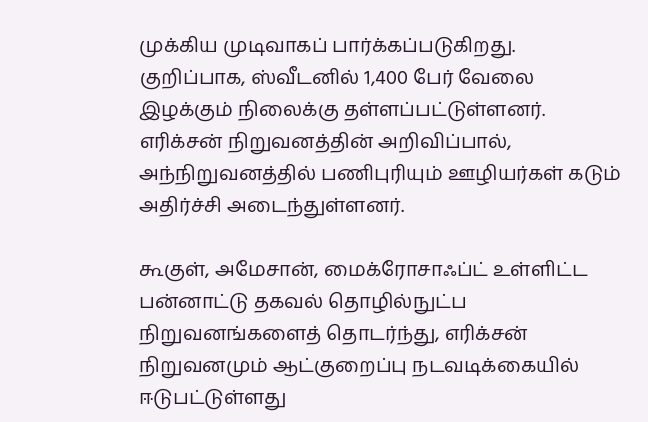முக்கிய முடிவாகப் பார்க்கப்படுகிறது. குறிப்பாக, ஸ்வீடனில் 1,400 பேர் வேலை இழக்கும் நிலைக்கு தள்ளப்பட்டுள்ளனர். எரிக்சன் நிறுவனத்தின் அறிவிப்பால், அந்நிறுவனத்தில் பணிபுரியும் ஊழியர்கள் கடும் அதிர்ச்சி அடைந்துள்ளனர்.

கூகுள், அமேசான், மைக்ரோசாஃப்ட் உள்ளிட்ட பன்னாட்டு தகவல் தொழில்நுட்ப நிறுவனங்களைத் தொடர்ந்து, எரிக்சன் நிறுவனமும் ஆட்குறைப்பு நடவடிக்கையில் ஈடுபட்டுள்ளது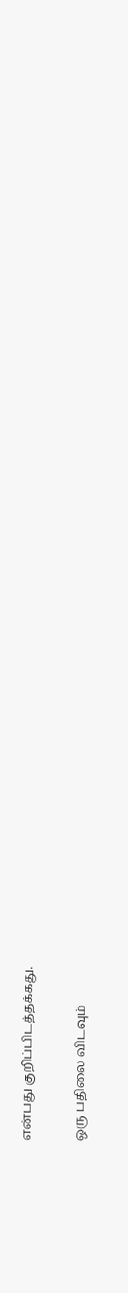என்பது குறிப்பிடத்தக்கது.

ஒரு பதிலை விடவும்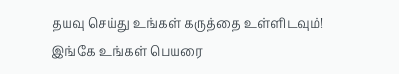தயவு செய்து உங்கள் கருத்தை உள்ளிடவும்!
இங்கே உங்கள் பெயரை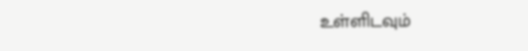உள்ளிடவும்